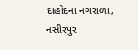દાહોદના નગરાળા, નસીરપુર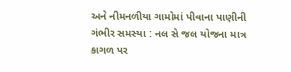અને નીમનળીયા ગામોમાં પીવાના પાણીની ગંભીર સમસ્યા : નલ સે જલ યોજના માત્ર કાગળ પર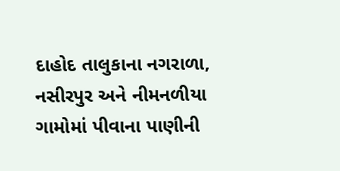દાહોદ તાલુકાના નગરાળા, નસીરપુર અને નીમનળીયા ગામોમાં પીવાના પાણીની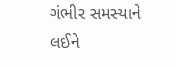ગંભીર સમસ્યાને લઈને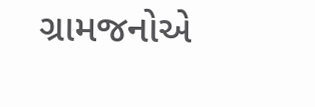ગ્રામજનોએ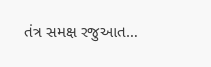તંત્ર સમક્ષ રજુઆત…